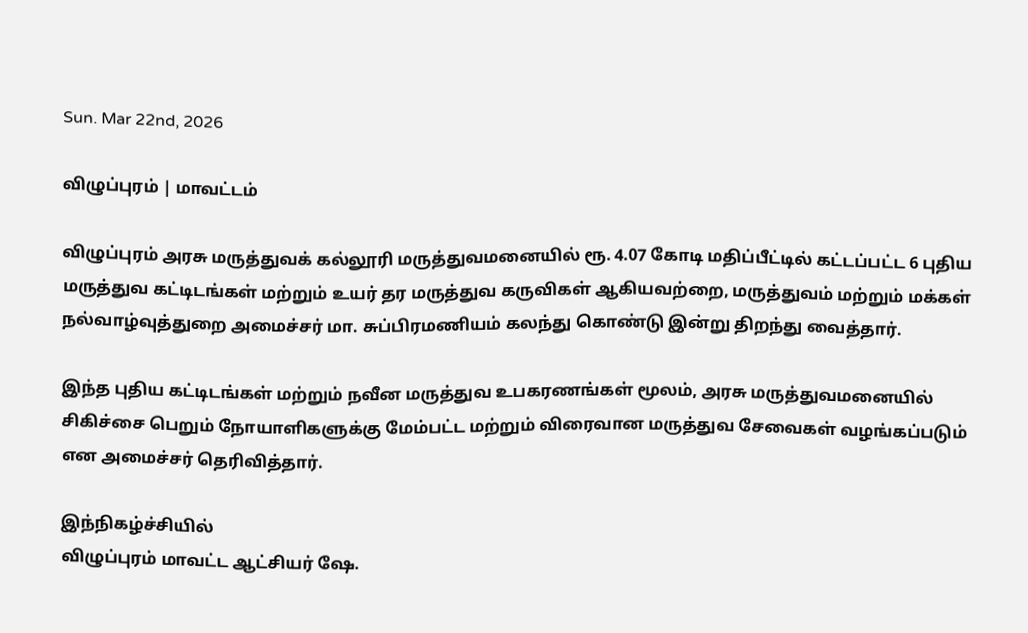Sun. Mar 22nd, 2026

விழுப்புரம் | மாவட்டம்

விழுப்புரம் அரசு மருத்துவக் கல்லூரி மருத்துவமனையில் ரூ. 4.07 கோடி மதிப்பீட்டில் கட்டப்பட்ட 6 புதிய மருத்துவ கட்டிடங்கள் மற்றும் உயர் தர மருத்துவ கருவிகள் ஆகியவற்றை, மருத்துவம் மற்றும் மக்கள் நல்வாழ்வுத்துறை அமைச்சர் மா. சுப்பிரமணியம் கலந்து கொண்டு இன்று திறந்து வைத்தார்.

இந்த புதிய கட்டிடங்கள் மற்றும் நவீன மருத்துவ உபகரணங்கள் மூலம், அரசு மருத்துவமனையில் சிகிச்சை பெறும் நோயாளிகளுக்கு மேம்பட்ட மற்றும் விரைவான மருத்துவ சேவைகள் வழங்கப்படும் என அமைச்சர் தெரிவித்தார்.

இந்நிகழ்ச்சியில்
விழுப்புரம் மாவட்ட ஆட்சியர் ஷே.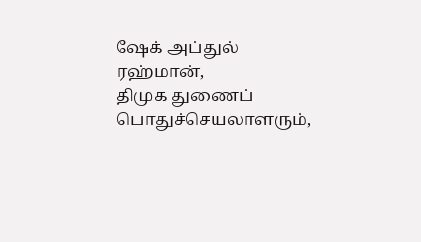ஷேக் அப்துல் ரஹ்மான்,
திமுக துணைப் பொதுச்செயலாளரும்,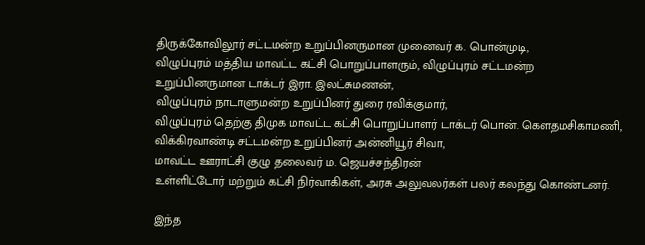திருக்கோவிலூர் சட்டமன்ற உறுப்பினருமான முனைவர் க. பொன்முடி,
விழுப்புரம் மத்திய மாவட்ட கட்சி பொறுப்பாளரும், விழுப்புரம் சட்டமன்ற உறுப்பினருமான டாக்டர் இரா. இலட்சுமணன்,
விழுப்புரம் நாடாளுமன்ற உறுப்பினர் துரை ரவிக்குமார்,
விழுப்புரம் தெற்கு திமுக மாவட்ட கட்சி பொறுப்பாளர் டாக்டர் பொன். கௌதமசிகாமணி,
விக்கிரவாண்டி சட்டமன்ற உறுப்பினர் அன்னியூர் சிவா,
மாவட்ட ஊராட்சி குழு தலைவர் ம. ஜெயச்சந்திரன்
உள்ளிட்டோர் மற்றும் கட்சி நிர்வாகிகள், அரசு அலுவலர்கள் பலர் கலந்து கொண்டனர்.

இந்த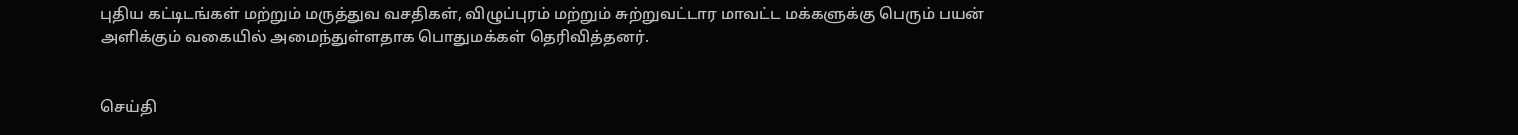புதிய கட்டிடங்கள் மற்றும் மருத்துவ வசதிகள், விழுப்புரம் மற்றும் சுற்றுவட்டார மாவட்ட மக்களுக்கு பெரும் பயன் அளிக்கும் வகையில் அமைந்துள்ளதாக பொதுமக்கள் தெரிவித்தனர்.


செய்தி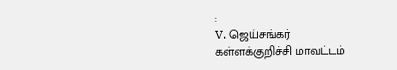:
V. ஜெய்சங்கர்
கள்ளக்குறிச்சி மாவட்டம்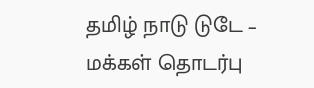தமிழ் நாடு டுடே – மக்கள் தொடர்பு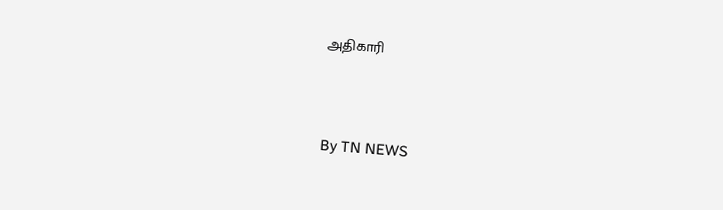அதிகாரி



By TN NEWS